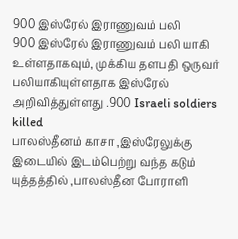900 இஸ்ரேல் இராணுவம் பலி
900 இஸ்ரேல் இராணுவம் பலி யாகி உள்ளதாகவும், முக்கிய தளபதி ஒருவர் பலியாகியுள்ளதாக இஸ்ரேல் அறிவித்துள்ளது .900 Israeli soldiers killed
பாலஸ்தீனம் காசா ,இஸ்ரேலுக்கு இடையில் இடம்பெற்று வந்த கடும் யுத்தத்தில் ,பாலஸ்தீன போராளி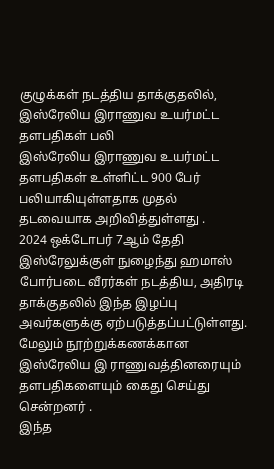குழுக்கள் நடத்திய தாக்குதலில்,
இஸ்ரேலிய இராணுவ உயர்மட்ட தளபதிகள் பலி
இஸ்ரேலிய இராணுவ உயர்மட்ட தளபதிகள் உள்ளிட்ட 900 பேர் பலியாகியுள்ளதாக முதல் தடவையாக அறிவித்துள்ளது .
2024 ஒக்டோபர் 7ஆம் தேதி இஸ்ரேலுக்குள் நுழைந்து ஹமாஸ் போர்படை வீரர்கள் நடத்திய, அதிரடி தாக்குதலில் இந்த இழப்பு அவர்களுக்கு ஏற்படுத்தப்பட்டுள்ளது.
மேலும் நூற்றுக்கணக்கான இஸ்ரேலிய இ ராணுவத்தினரையும் தளபதிகளையும் கைது செய்து சென்றனர் .
இந்த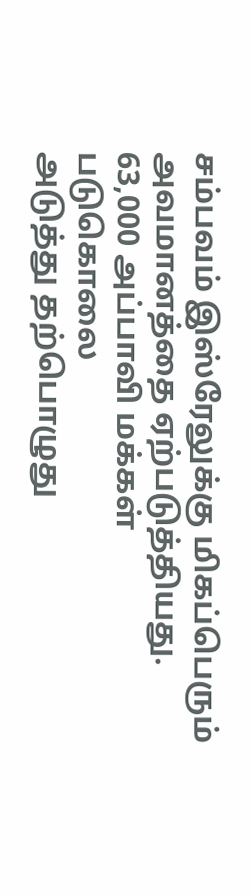சம்பவம் இஸ்ரேலுக்கு மிகப்பெரும் அவமானத்தை ஏற்படுத்தியது.
63,000 அப்பாவி மக்கள் படுகொலை
அடுத்து தற்பொழுது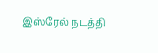இஸ்ரேல் நடத்தி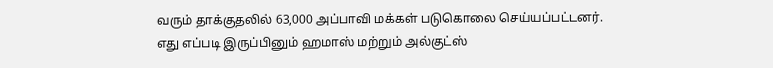வரும் தாக்குதலில் 63,000 அப்பாவி மக்கள் படுகொலை செய்யப்பட்டனர்.
எது எப்படி இருப்பினும் ஹமாஸ் மற்றும் அல்குட்ஸ்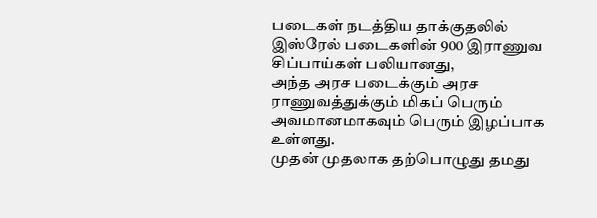படைகள் நடத்திய தாக்குதலில் இஸ்ரேல் படைகளின் 900 இராணுவ சிப்பாய்கள் பலியானது,
அந்த அரச படைக்கும் அரச ராணுவத்துக்கும் மிகப் பெரும் அவமானமாகவும் பெரும் இழப்பாக உள்ளது.
முதன் முதலாக தற்பொழுது தமது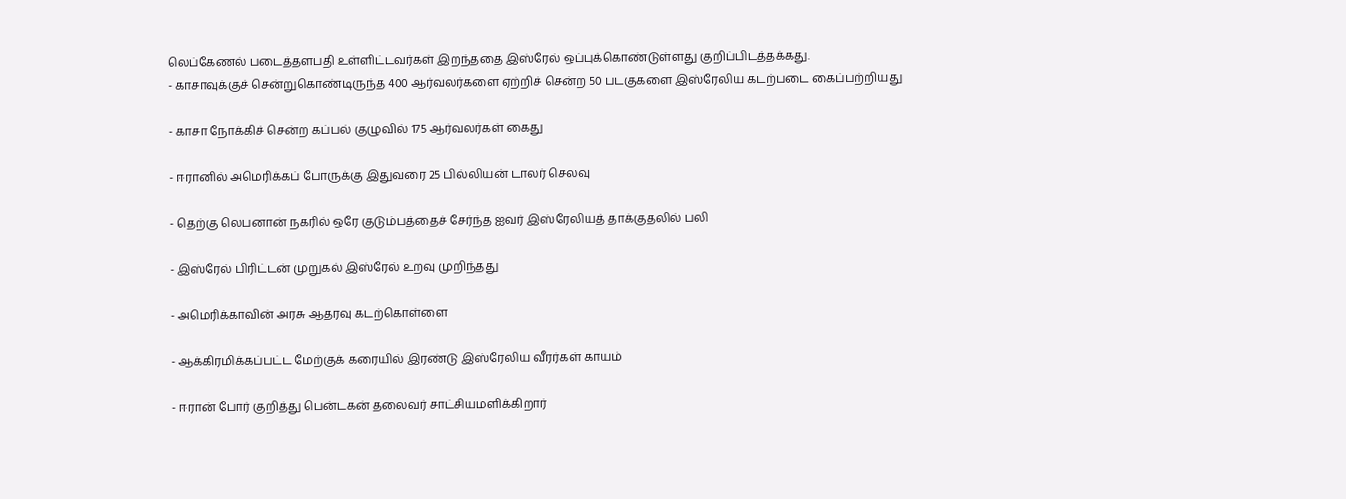லெப்கேணல் படைத்தளபதி உள்ளிட்டவர்கள் இறந்ததை இஸ்ரேல் ஒப்புக்கொண்டுள்ளது குறிப்பிடத்தக்கது.
- காசாவுக்குச் சென்றுகொண்டிருந்த 400 ஆர்வலர்களை ஏற்றிச் சென்ற 50 படகுகளை இஸ்ரேலிய கடற்படை கைப்பற்றியது

- காசா நோக்கிச் சென்ற கப்பல் குழுவில் 175 ஆர்வலர்கள் கைது

- ஈரானில் அமெரிக்கப் போருக்கு இதுவரை 25 பில்லியன் டாலர் செலவு

- தெற்கு லெபனான் நகரில் ஒரே குடும்பத்தைச் சேர்ந்த ஐவர் இஸ்ரேலியத் தாக்குதலில் பலி

- இஸ்ரேல் பிரிட்டன் முறுகல் இஸ்ரேல் உறவு முறிந்தது

- அமெரிக்காவின் அரசு ஆதரவு கடற்கொள்ளை

- ஆக்கிரமிக்கப்பட்ட மேற்குக் கரையில் இரண்டு இஸ்ரேலிய வீரர்கள் காயம்

- ஈரான் போர் குறித்து பென்டகன் தலைவர் சாட்சியமளிக்கிறார்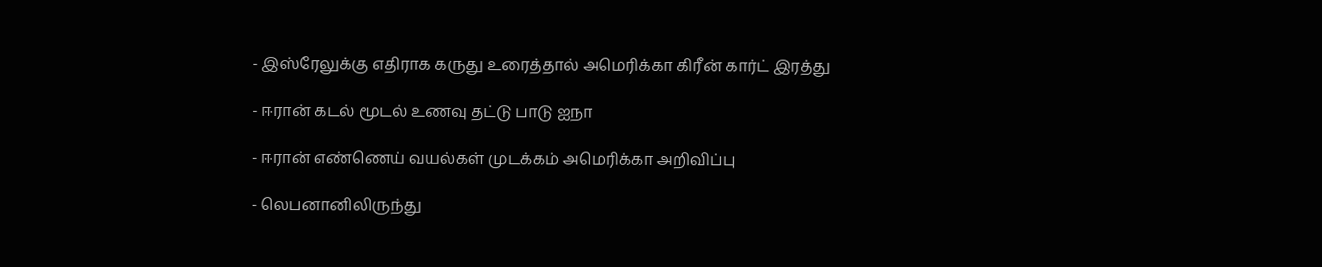- இஸ்ரேலுக்கு எதிராக கருது உரைத்தால் அமெரிக்கா கிரீன் கார்ட் இரத்து

- ஈரான் கடல் மூடல் உணவு தட்டு பாடு ஐநா

- ஈரான் எண்ணெய் வயல்கள் முடக்கம் அமெரிக்கா அறிவிப்பு

- லெபனானிலிருந்து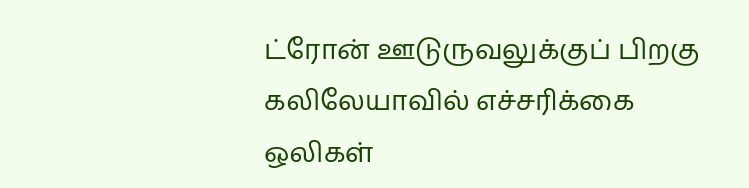ட்ரோன் ஊடுருவலுக்குப் பிறகு கலிலேயாவில் எச்சரிக்கை ஒலிகள்